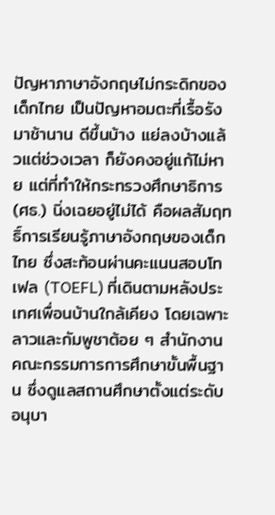ปัญหาภาษาอังกฤษไม่กระดิกของเด็กไทย เป็นปัญหาอมตะที่เรื้อรังมาช้านาน ดีขึ้นบ้าง แย่ลงบ้างแล้วแต่ช่วงเวลา ก็ยังคงอยู่แก้ไม่หาย แต่ที่ทำให้กระทรวงศึกษาธิการ (ศธ.) นิ่งเฉยอยู่ไม่ได้ คือผลสัมฤทธิ์การเรียนรู้ภาษาอังกฤษของเด็กไทย ซึ่งสะท้อนผ่านคะแนนสอบโทเฟล (TOEFL) ที่เดินตามหลังประเทศเพื่อนบ้านใกล้เคียง โดยเฉพาะลาวและกัมพูชาต้อย ๆ สำนักงานคณะกรรมการการศึกษาขั้นพื้นฐาน ซึ่งดูแลสถานศึกษาตั้งแต่ระดับอนุบา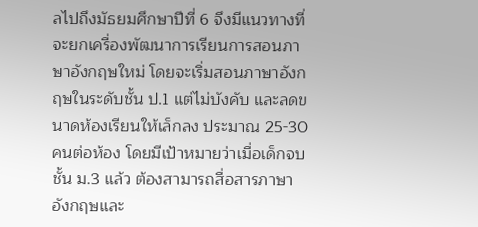ลไปถึงมัธยมศึกษาปีที่ 6 จึงมีแนวทางที่จะยกเครื่องพัฒนาการเรียนการสอนภาษาอังกฤษใหม่ โดยจะเริ่มสอนภาษาอังกฤษในระดับชั้น ป.1 แต่ไม่บังคับ และลดขนาดห้องเรียนให้เล็กลง ประมาณ 25-30 คนต่อห้อง โดยมีเป้าหมายว่าเมื่อเด็กจบชั้น ม.3 แล้ว ต้องสามารถสื่อสารภาษาอังกฤษและ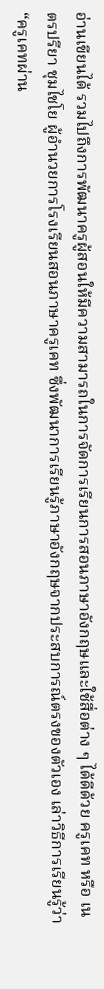อ่านเขียนได้ รวมไปถึงการพัฒนาครูผู้สอนให้มีความสามารถในการจัดการเรียนการสอนภาษาอังกฤษและใช้สื่อต่าง ๆ ได้ดีด้วย ครูเคท หรือ เนตรปรียา ชุมไชโย ผู้อำนวยการโรงเรียนสอนภาษาครูเคท ซึ่งพัฒนาการเรียนรู้ภาษาอังกฤษจากประสบการณ์ตรงของตัวเอง เล่าวิธีการเรียนรู้ว่า “ครูเคทผ่าน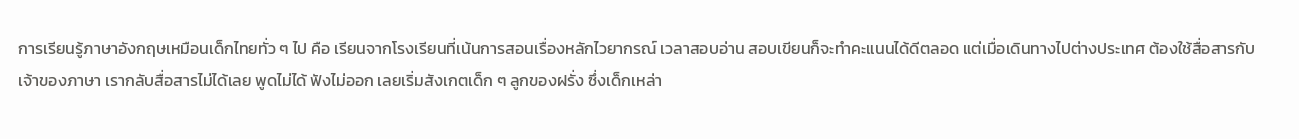การเรียนรู้ภาษาอังกฤษเหมือนเด็กไทยทั่ว ๆ ไป คือ เรียนจากโรงเรียนที่เน้นการสอนเรื่องหลักไวยากรณ์ เวลาสอบอ่าน สอบเขียนก็จะทำคะแนนได้ดีตลอด แต่เมื่อเดินทางไปต่างประเทศ ต้องใช้สื่อสารกับเจ้าของภาษา เรากลับสื่อสารไม่ได้เลย พูดไม่ได้ ฟังไม่ออก เลยเริ่มสังเกตเด็ก ๆ ลูกของฝรั่ง ซึ่งเด็กเหล่า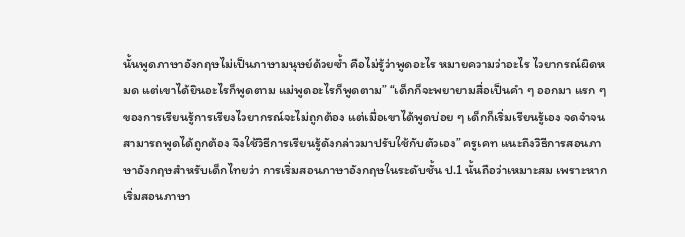นั้นพูดภาษาอังกฤษไม่เป็นภาษามนุษย์ด้วยซ้ำ คือไม่รู้ว่าพูดอะไร หมายความว่าอะไร ไวยากรณ์ผิดหมด แต่เขาได้ยินอะไรก็พูดตาม แม่พูดอะไรก็พูดตาม” “เด็กก็จะพยายามสื่อเป็นคำ ๆ ออกมา แรก ๆ ของการเรียนรู้การเรียงไวยากรณ์จะไม่ถูกต้อง แต่เมื่อเขาได้พูดบ่อย ๆ เด็กก็เริ่มเรียนรู้เอง จดจำจนสามารถพูดได้ถูกต้อง จึงใช้วิธีการเรียนรู้ดังกล่าวมาปรับใช้กับตัวเอง” ครูเคท แนะถึงวิธีการสอนภาษาอังกฤษสำหรับเด็กไทยว่า การเริ่มสอนภาษาอังกฤษในระดับชั้น ป.1 นั้นถือว่าเหมาะสม เพราะหากเริ่มสอนภาษา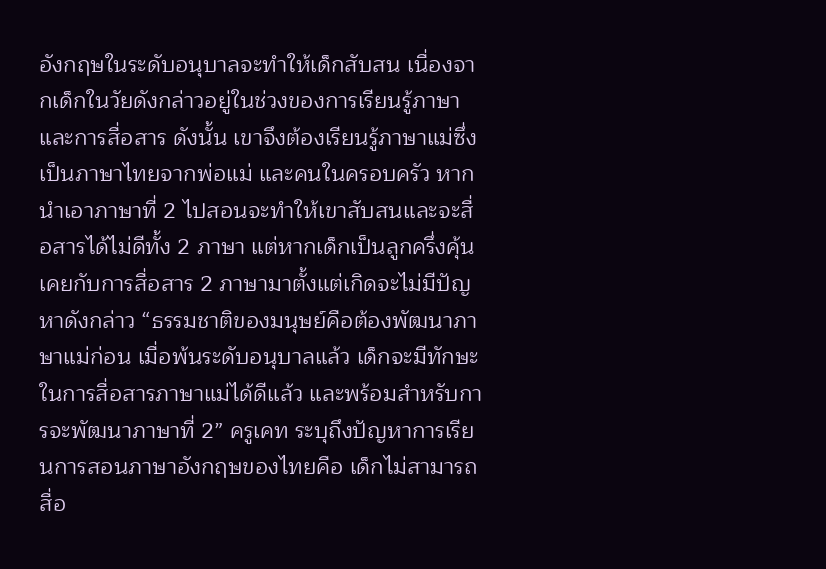อังกฤษในระดับอนุบาลจะทำให้เด็กสับสน เนื่องจากเด็กในวัยดังกล่าวอยู่ในช่วงของการเรียนรู้ภาษาและการสื่อสาร ดังนั้น เขาจึงต้องเรียนรู้ภาษาแม่ซึ่งเป็นภาษาไทยจากพ่อแม่ และคนในครอบครัว หากนำเอาภาษาที่ 2 ไปสอนจะทำให้เขาสับสนและจะสื่อสารได้ไม่ดีทั้ง 2 ภาษา แต่หากเด็กเป็นลูกครึ่งคุ้นเคยกับการสื่อสาร 2 ภาษามาตั้งแต่เกิดจะไม่มีปัญหาดังกล่าว “ธรรมชาติของมนุษย์คือต้องพัฒนาภาษาแม่ก่อน เมื่อพ้นระดับอนุบาลแล้ว เด็กจะมีทักษะในการสื่อสารภาษาแม่ได้ดีแล้ว และพร้อมสำหรับการจะพัฒนาภาษาที่ 2” ครูเคท ระบุถึงปัญหาการเรียนการสอนภาษาอังกฤษของไทยคือ เด็กไม่สามารถสื่อ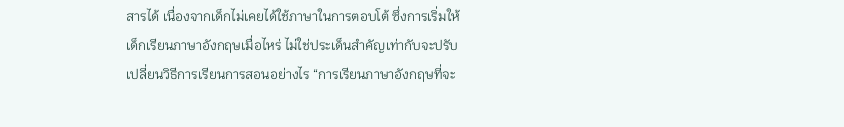สารได้ เนื่องจากเด็กไม่เคยได้ใช้ภาษาในการตอบโต้ ซึ่งการเริ่มให้เด็กเรียนภาษาอังกฤษเมื่อไหร่ ไม่ใช่ประเด็นสำคัญเท่ากับจะปรับเปลี่ยนวิธีการเรียนการสอนอย่างไร “การเรียนภาษาอังกฤษที่จะ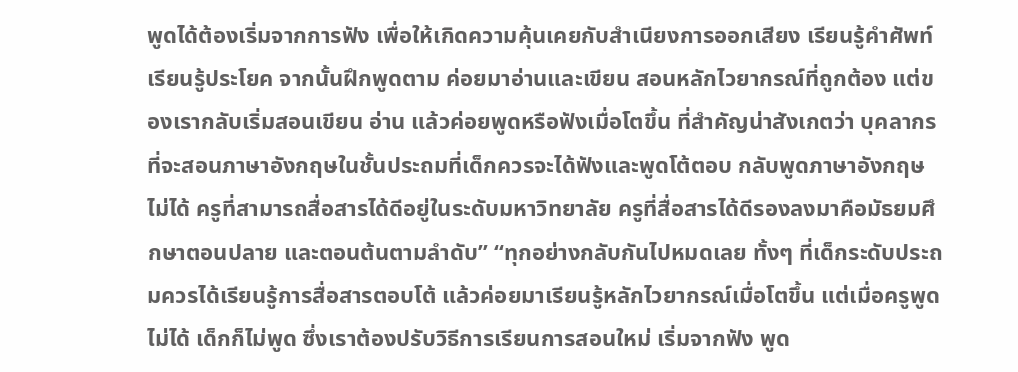พูดได้ต้องเริ่มจากการฟัง เพื่อให้เกิดความคุ้นเคยกับสำเนียงการออกเสียง เรียนรู้คำศัพท์ เรียนรู้ประโยค จากนั้นฝึกพูดตาม ค่อยมาอ่านและเขียน สอนหลักไวยากรณ์ที่ถูกต้อง แต่ของเรากลับเริ่มสอนเขียน อ่าน แล้วค่อยพูดหรือฟังเมื่อโตขึ้น ที่สำคัญน่าสังเกตว่า บุคลากรที่จะสอนภาษาอังกฤษในชั้นประถมที่เด็กควรจะได้ฟังและพูดโต้ตอบ กลับพูดภาษาอังกฤษไม่ได้ ครูที่สามารถสื่อสารได้ดีอยู่ในระดับมหาวิทยาลัย ครูที่สื่อสารได้ดีรองลงมาคือมัธยมศึกษาตอนปลาย และตอนต้นตามลำดับ” “ทุกอย่างกลับกันไปหมดเลย ทั้งๆ ที่เด็กระดับประถมควรได้เรียนรู้การสื่อสารตอบโต้ แล้วค่อยมาเรียนรู้หลักไวยากรณ์เมื่อโตขึ้น แต่เมื่อครูพูดไม่ได้ เด็กก็ไม่พูด ซึ่งเราต้องปรับวิธีการเรียนการสอนใหม่ เริ่มจากฟัง พูด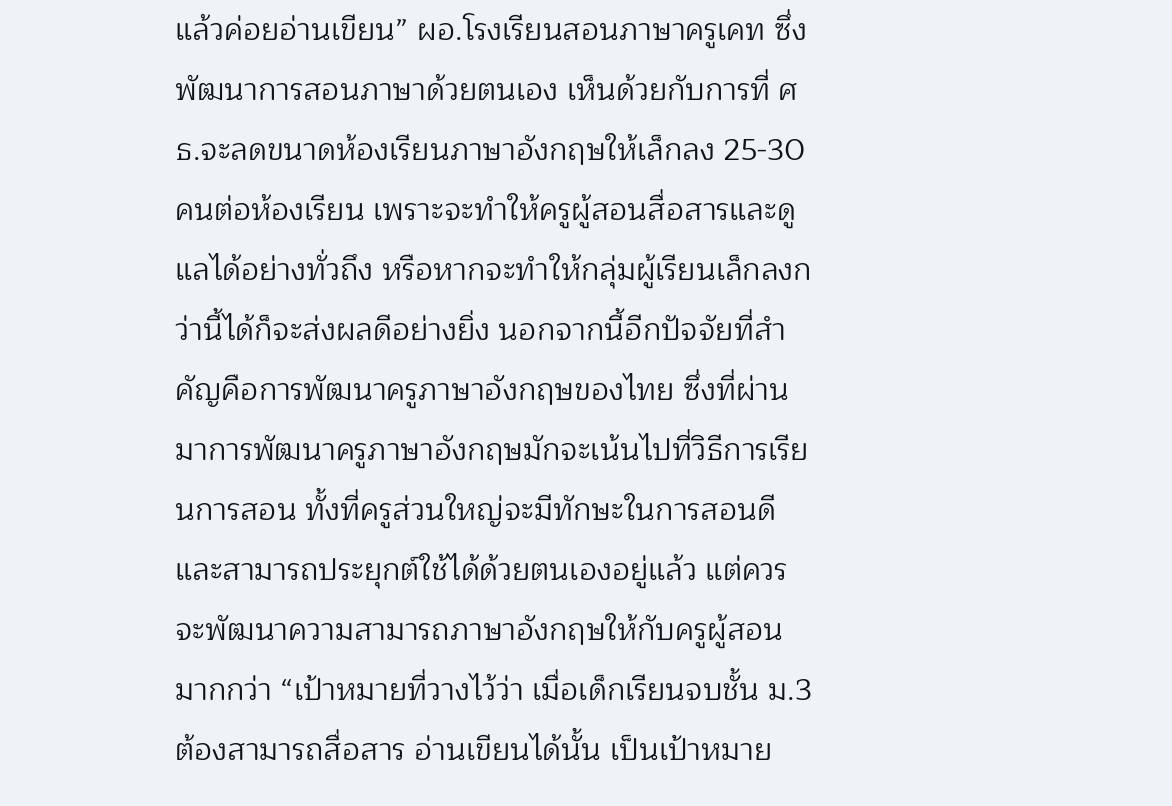แล้วค่อยอ่านเขียน” ผอ.โรงเรียนสอนภาษาครูเคท ซึ่งพัฒนาการสอนภาษาด้วยตนเอง เห็นด้วยกับการที่ ศธ.จะลดขนาดห้องเรียนภาษาอังกฤษให้เล็กลง 25-30 คนต่อห้องเรียน เพราะจะทำให้ครูผู้สอนสื่อสารและดูแลได้อย่างทั่วถึง หรือหากจะทำให้กลุ่มผู้เรียนเล็กลงกว่านี้ได้ก็จะส่งผลดีอย่างยิ่ง นอกจากนี้อีกปัจจัยที่สำคัญคือการพัฒนาครูภาษาอังกฤษของไทย ซึ่งที่ผ่านมาการพัฒนาครูภาษาอังกฤษมักจะเน้นไปที่วิธีการเรียนการสอน ทั้งที่ครูส่วนใหญ่จะมีทักษะในการสอนดีและสามารถประยุกต์ใช้ได้ด้วยตนเองอยู่แล้ว แต่ควรจะพัฒนาความสามารถภาษาอังกฤษให้กับครูผู้สอนมากกว่า “เป้าหมายที่วางไว้ว่า เมื่อเด็กเรียนจบชั้น ม.3 ต้องสามารถสื่อสาร อ่านเขียนได้นั้น เป็นเป้าหมาย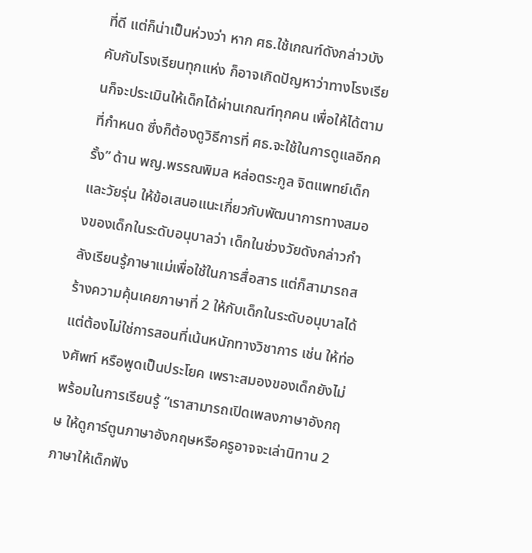ที่ดี แต่ก็น่าเป็นห่วงว่า หาก ศธ.ใช้เกณฑ์ดังกล่าวบังคับกับโรงเรียนทุกแห่ง ก็อาจเกิดปัญหาว่าทางโรงเรียนก็จะประเมินให้เด็กได้ผ่านเกณฑ์ทุกคน เพื่อให้ได้ตามที่กำหนด ซึ่งก็ต้องดูวิธีการที่ ศธ.จะใช้ในการดูแลอีกครั้ง” ด้าน พญ.พรรณพิมล หล่อตระกูล จิตแพทย์เด็กและวัยรุ่น ให้ข้อเสนอแนะเกี่ยวกับพัฒนาการทางสมองของเด็กในระดับอนุบาลว่า เด็กในช่วงวัยดังกล่าวกำลังเรียนรู้ภาษาแม่เพื่อใช้ในการสื่อสาร แต่ก็สามารถสร้างความคุ้นเคยภาษาที่ 2 ให้กับเด็กในระดับอนุบาลได้ แต่ต้องไม่ใช่การสอนที่เน้นหนักทางวิชาการ เช่น ให้ท่องศัพท์ หรือพูดเป็นประโยค เพราะสมองของเด็กยังไม่พร้อมในการเรียนรู้ “เราสามารถเปิดเพลงภาษาอังกฤษ ให้ดูการ์ตูนภาษาอังกฤษหรือครูอาจจะเล่านิทาน 2 ภาษาให้เด็กฟัง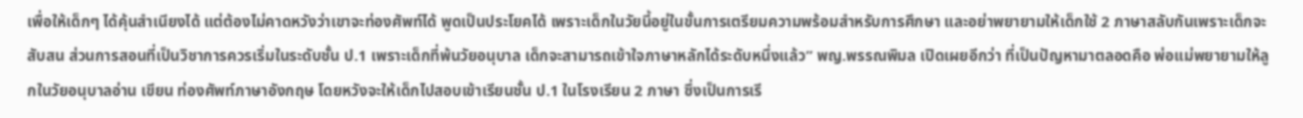เพื่อให้เด็กๆ ได้คุ้นสำเนียงได้ แต่ต้องไม่คาดหวังว่าเขาจะท่องศัพท์ได้ พูดเป็นประโยคได้ เพราะเด็กในวัยนี้อยู่ในขั้นการเตรียมความพร้อมสำหรับการศึกษา และอย่าพยายามให้เด็กใช้ 2 ภาษาสลับกันเพราะเด็กจะสับสน ส่วนการสอนที่เป็นวิชาการควรเริ่มในระดับชั้น ป.1 เพราะเด็กที่พ้นวัยอนุบาล เด็กจะสามารถเข้าใจภาษาหลักได้ระดับหนึ่งแล้ว” พญ.พรรณพิมล เปิดเผยอีกว่า ที่เป็นปัญหามาตลอดคือ พ่อแม่พยายามให้ลูกในวัยอนุบาลอ่าน เขียน ท่องศัพท์ภาษาอังกฤษ โดยหวังจะให้เด็กไปสอบเข้าเรียนชั้น ป.1 ในโรงเรียน 2 ภาษา ซึ่งเป็นการเรี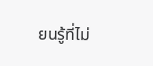ยนรู้ที่ไม่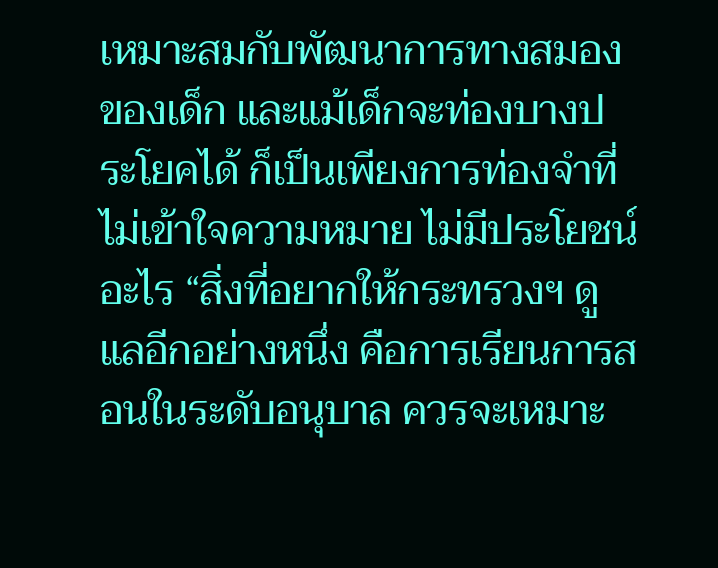เหมาะสมกับพัฒนาการทางสมองของเด็ก และแม้เด็กจะท่องบางประโยคได้ ก็เป็นเพียงการท่องจำที่ไม่เข้าใจความหมาย ไม่มีประโยชน์อะไร “สิ่งที่อยากให้กระทรวงฯ ดูแลอีกอย่างหนึ่ง คือการเรียนการสอนในระดับอนุบาล ควรจะเหมาะ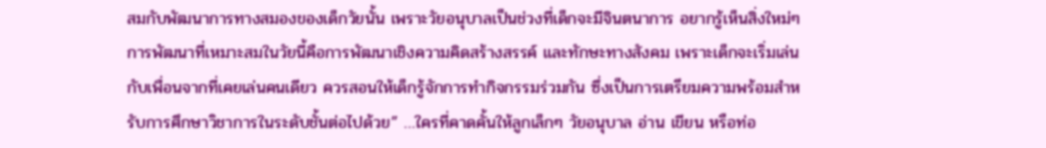สมกับพัฒนาการทางสมองของเด็กวัยนั้น เพราะวัยอนุบาลเป็นช่วงที่เด็กจะมีจินตนาการ อยากรู้เห็นสิ่งใหม่ๆ การพัฒนาที่เหมาะสมในวัยนี้คือการพัฒนาเชิงความคิดสร้างสรรค์ และทักษะทางสังคม เพราะเด็กจะเริ่มเล่นกับเพื่อนจากที่เคยเล่นคนเดียว ควรสอนให้เด็กรู้จักการทำกิจกรรมร่วมกัน ซึ่งเป็นการเตรียมความพร้อมสำหรับการศึกษาวิชาการในระดับชั้นต่อไปด้วย” …ใครที่คาดคั้นให้ลูกเล็กๆ วัยอนุบาล อ่าน เขียน หรือท่อ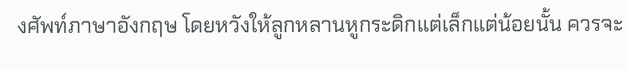งศัพท์ภาษาอังกฤษ โดยหวังให้ลูกหลานหูกระดิกแต่เล็กแต่น้อยนั้น ควรจะ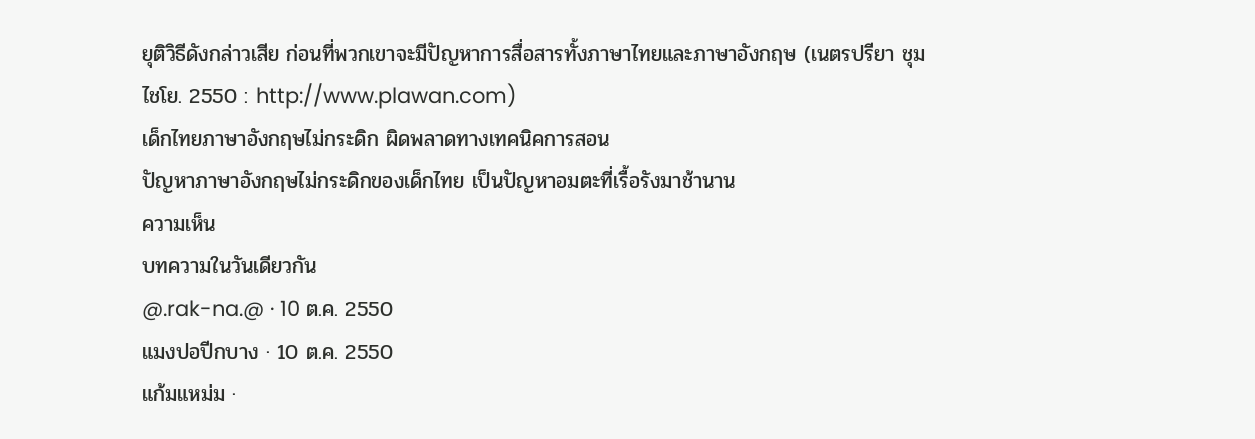ยุติวิธีดังกล่าวเสีย ก่อนที่พวกเขาจะมีปัญหาการสื่อสารทั้งภาษาไทยและภาษาอังกฤษ (เนตรปรียา ชุมไชโย. 2550 : http://www.plawan.com)
เด็กไทยภาษาอังกฤษไม่กระดิก ผิดพลาดทางเทคนิคการสอน
ปัญหาภาษาอังกฤษไม่กระดิกของเด็กไทย เป็นปัญหาอมตะที่เรื้อรังมาช้านาน
ความเห็น
บทความในวันเดียวกัน
@.rak-na.@ · 10 ต.ค. 2550
แมงปอปีกบาง · 10 ต.ค. 2550
แก้มแหม่ม ·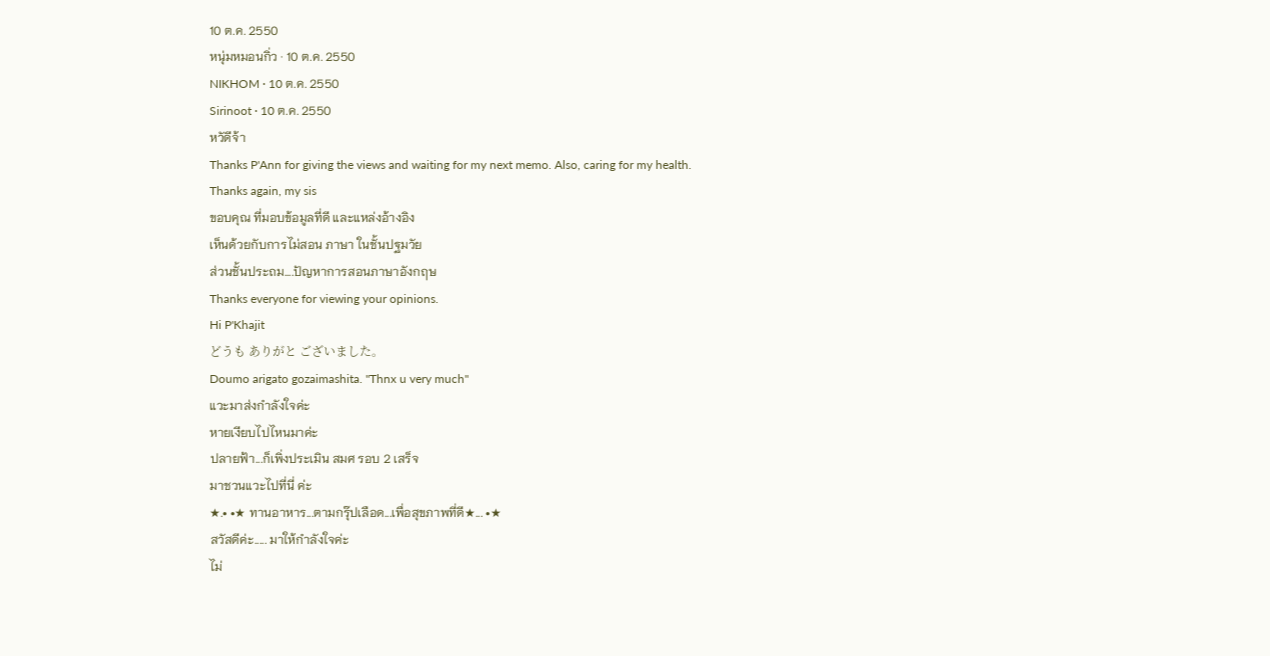10 ต.ค. 2550
หนุ่มหมอนกิ่ว · 10 ต.ค. 2550
NIKHOM · 10 ต.ค. 2550
Sirinoot · 10 ต.ค. 2550
หวัดีจ้า
Thanks P'Ann for giving the views and waiting for my next memo. Also, caring for my health.
Thanks again, my sis
ขอบคุณ ที่มอบข้อมูลที่ดี และแหล่งอ้างอิง
เห็นด้วยกับการไม่สอน ภาษา ในชั้นปฐมวัย
ส่วนชั้นประถม....ปัญหาการสอนภาษาอังกฤษ
Thanks everyone for viewing your opinions.
Hi P'Khajit
どうも ありがと ございました。
Doumo arigato gozaimashita. "Thnx u very much"
แวะมาส่งกำลังใจค่ะ
หายเงียบไปไหนมาค่ะ
ปลายฟ้า...ก็เพิ่งประเมิน สมศ รอบ 2 เสร็จ
มาชวนแวะไปที่นี่ ค่ะ
★.• •★ ทานอาหาร...ตามกรุ๊ปเลือด...เพื่อสุขภาพที่ดี★... •★
สวัสดีค่ะ..... มาให้กำลังใจค่ะ
ไม่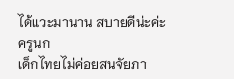ได้แวะมานาน สบายดีน่ะค่ะ
ครูนก
เด็กไทยไม่ค่อยสนจัยภา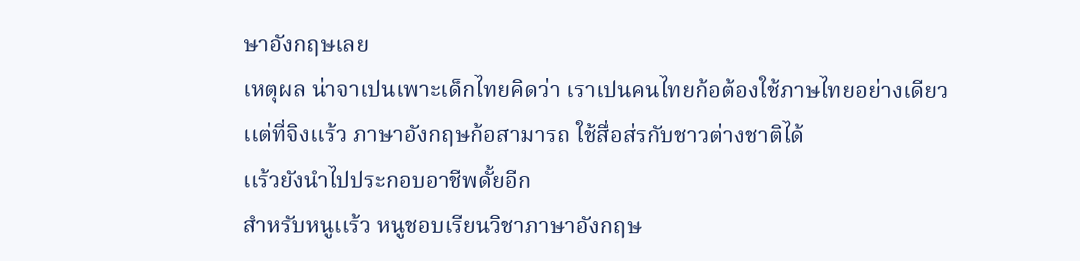ษาอังกฤษเลย
เหตุผล น่าจาเปนเพาะเด็กไทยคิดว่า เราเปนคนไทยก้อต้องใช้ภาษไทยอย่างเดียว
เเต่ที่จิงเเร้ว ภาษาอังกฤษก้อสามารถ ใช้สื่อส่รกับชาวต่างชาติได้
เเร้วยังนำไปประกอบอาชีพดั้ยอีก
สำหรับหนูเเร้ว หนูชอบเรียนวิชาภาษาอังกฤษ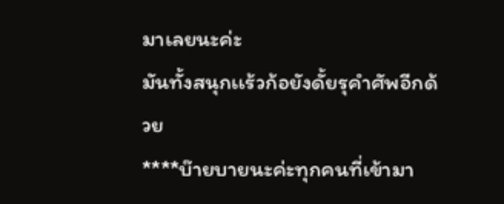มาเลยนะค่ะ
มันทั้งสนุกเเร้วก้อยังดั้ยรุคำศัพอีกด้วย
****บ๊ายบายนะค่ะทุกคนที่เข้ามา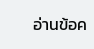อ่านข้อค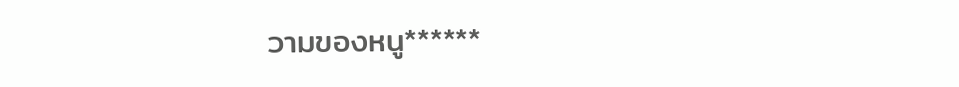วามของหนู******